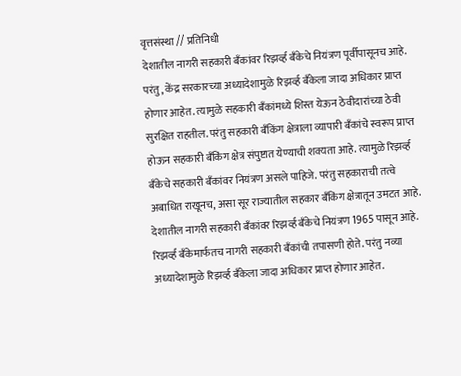वृत्तसंस्था // प्रतिनिधी
देशातील नागरी सहकारी बँकांवर रिझर्व्ह बँकेचे नियंत्रण पूर्वीपासूनच आहे. परंतु, केंद्र सरकारच्या अध्यादेशामुळे रिझर्व्ह बँकेला जादा अधिकार प्राप्त होणार आहेत. त्यामुळे सहकारी बँकांमध्ये शिस्त येऊन ठेवीदारांच्या ठेवी सुरक्षित राहतील. परंतु सहकारी बँकिंग क्षेत्राला व्यापारी बँकांचे स्वरूप प्राप्त होऊन सहकारी बँकिंग क्षेत्र संपुष्टात येण्याची शक्यता आहे. त्यामुळे रिझर्व्ह बँकेचे सहकारी बँकांवर नियंत्रण असले पाहिजे. परंतु सहकाराची तत्वे अबाधित राखूनच, असा सूर राज्यातील सहकार बँकिंग क्षेत्रातून उमटत आहे.
देशातील नागरी सहकारी बँकांवर रिझर्व्ह बँकेचे नियंत्रण 1965 पासून आहे.
रिझर्व्ह बँकेमार्फतच नागरी सहकारी बँकांची तपासणी होते. परंतु नव्या अध्यादेशामुळे रिझर्व्ह बँकेला जादा अधिकार प्राप्त होणार आहेत.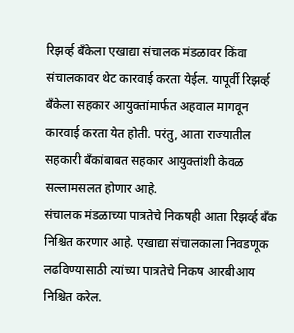रिझर्व्ह बँकेला एखाद्या संचालक मंडळावर किंवा संचालकावर थेट कारवाई करता येईल. यापूर्वी रिझर्व्ह बँकेला सहकार आयुक्तांमार्फत अहवाल मागवून कारवाई करता येत होती. परंतु, आता राज्यातील सहकारी बँकांबाबत सहकार आयुक्तांशी केवळ सल्लामसलत होणार आहे.
संचालक मंडळाच्या पात्रतेचे निकषही आता रिझर्व्ह बँक निश्चित करणार आहे. एखाद्या संचालकाला निवडणूक लढविण्यासाठी त्यांच्या पात्रतेचे निकष आरबीआय निश्चित करेल.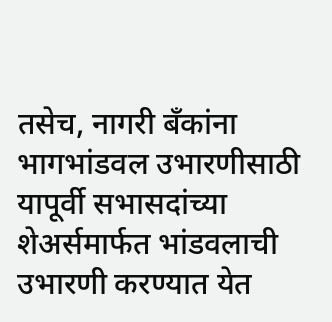तसेच, नागरी बँकांना भागभांडवल उभारणीसाठी यापूर्वी सभासदांच्या शेअर्समार्फत भांडवलाची उभारणी करण्यात येत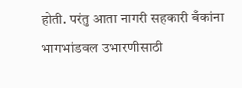होती. परंतु आता नागरी सहकारी बँकांना भागभांडवल उभारणीसाठी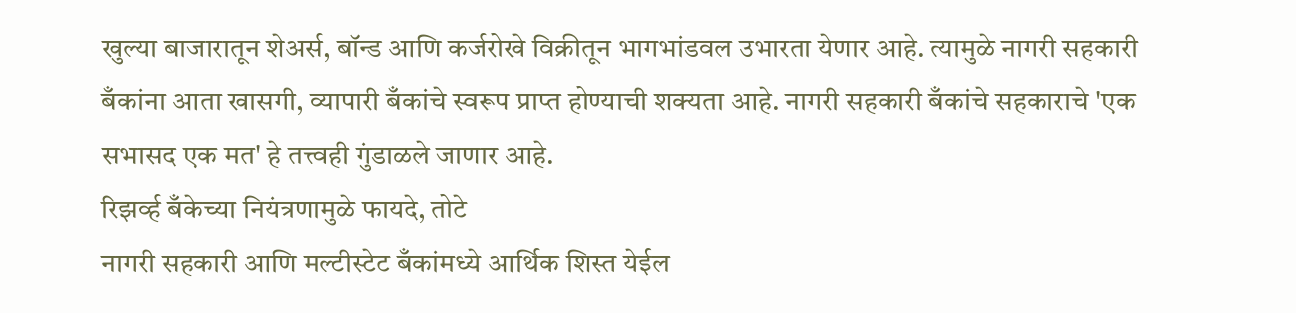खुल्या बाजारातून शेअर्स, बॉन्ड आणि कर्जरोखे विक्रीतून भागभांडवल उभारता येणार आहे. त्यामुळे नागरी सहकारी बँकांना आता खासगी, व्यापारी बँकांचे स्वरूप प्राप्त होण्याची शक्यता आहे. नागरी सहकारी बँकांचे सहकाराचे 'एक सभासद एक मत' हे तत्त्वही गुंडाळले जाणार आहे.
रिझर्व्ह बँकेच्या नियंत्रणामुळे फायदे, तोटे
नागरी सहकारी आणि मल्टीस्टेट बँकांमध्ये आर्थिक शिस्त येईल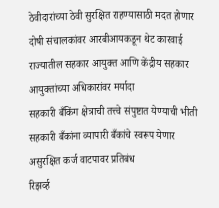ठेवीदारांच्या ठेवी सुरक्षित राहण्यासाठी मदत होणार
दोषी संचालकांवर आरबीआयकडून थेट कारवाई
राज्यातील सहकार आयुक्त आणि केंद्रीय सहकार आयुक्तांच्या अधिकारांवर मर्यादा
सहकारी बँकिंग क्षेत्राची तत्त्वे संपुष्टात येण्याची भीती
सहकारी बँकांना व्यापारी बँकांचे स्वरूप येणार
असुरक्षित कर्ज वाटपावर प्रतिबंध
रिझर्व्ह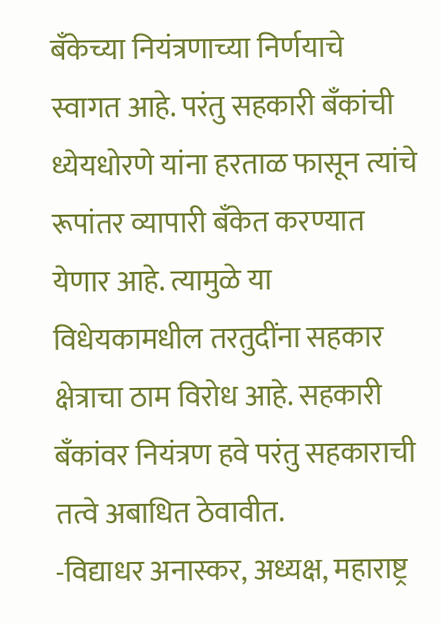बँकेच्या नियंत्रणाच्या निर्णयाचे स्वागत आहे. परंतु सहकारी बँकांची ध्येयधोरणे यांना हरताळ फासून त्यांचे रूपांतर व्यापारी बँकेत करण्यात येणार आहे. त्यामुळे या विधेयकामधील तरतुदींना सहकार क्षेत्राचा ठाम विरोध आहे. सहकारी बँकांवर नियंत्रण हवे परंतु सहकाराची तत्वे अबाधित ठेवावीत.
-विद्याधर अनास्कर, अध्यक्ष, महाराष्ट्र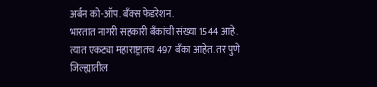अर्बन को-ऑप. बँक्स फेडरेशन.
भारतात नागरी सहकारी बँकांची संख्या 1544 आहे. त्यात एकट्या महाराष्ट्रातच 497 बँका आहेत. तर पुणे जिल्ह्यातील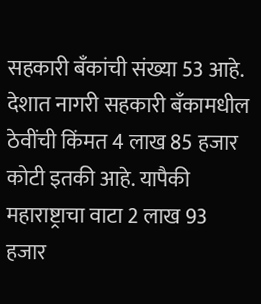सहकारी बँकांची संख्या 53 आहे. देशात नागरी सहकारी बँकामधील ठेवींची किंमत 4 लाख 85 हजार कोटी इतकी आहे. यापैकी महाराष्ट्राचा वाटा 2 लाख 93 हजार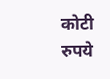कोटी रुपये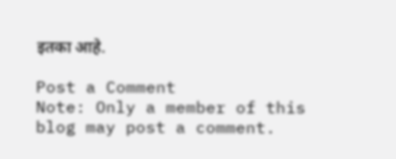इतका आहे.

Post a Comment
Note: Only a member of this blog may post a comment.